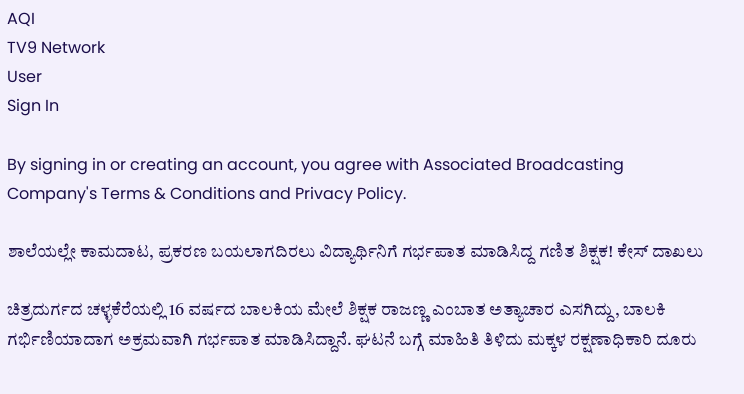AQI
TV9 Network
User
Sign In

By signing in or creating an account, you agree with Associated Broadcasting Company's Terms & Conditions and Privacy Policy.

ಶಾಲೆಯಲ್ಲೇ ಕಾಮದಾಟ, ಪ್ರಕರಣ ಬಯಲಾಗದಿರಲು ವಿದ್ಯಾರ್ಥಿನಿಗೆ ಗರ್ಭಪಾತ ಮಾಡಿಸಿದ್ದ ಗಣಿತ ಶಿಕ್ಷಕ! ಕೇಸ್ ದಾಖಲು

ಚಿತ್ರದುರ್ಗದ ಚಳ್ಳಕೆರೆಯಲ್ಲಿ 16 ವರ್ಷದ ಬಾಲಕಿಯ ಮೇಲೆ ಶಿಕ್ಷಕ ರಾಜಣ್ಣ ಎಂಬಾತ ಅತ್ಯಾಚಾರ ಎಸಗಿದ್ದು, ಬಾಲಕಿ ಗರ್ಭಿಣಿಯಾದಾಗ ಅಕ್ರಮವಾಗಿ ಗರ್ಭಪಾತ ಮಾಡಿಸಿದ್ದಾನೆ. ಘಟನೆ ಬಗ್ಗೆ ಮಾಹಿತಿ ತಿಳಿದು ಮಕ್ಕಳ ರಕ್ಷಣಾಧಿಕಾರಿ ದೂರು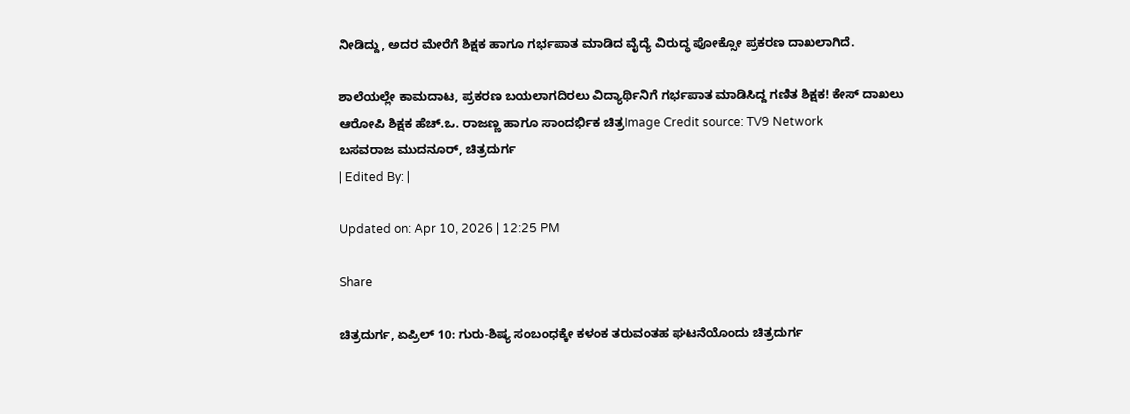ನೀಡಿದ್ದು, ಅದರ ಮೇರೆಗೆ ಶಿಕ್ಷಕ ಹಾಗೂ ಗರ್ಭಪಾತ ಮಾಡಿದ ವೈದ್ಯೆ ವಿರುದ್ಧ ಪೋಕ್ಸೋ ಪ್ರಕರಣ ದಾಖಲಾಗಿದೆ.

ಶಾಲೆಯಲ್ಲೇ ಕಾಮದಾಟ, ಪ್ರಕರಣ ಬಯಲಾಗದಿರಲು ವಿದ್ಯಾರ್ಥಿನಿಗೆ ಗರ್ಭಪಾತ ಮಾಡಿಸಿದ್ದ ಗಣಿತ ಶಿಕ್ಷಕ! ಕೇಸ್ ದಾಖಲು
ಆರೋಪಿ ಶಿಕ್ಷಕ ಹೆಚ್.ಒ. ರಾಜಣ್ಣ ಹಾಗೂ ಸಾಂದರ್ಭಿಕ ಚಿತ್ರImage Credit source: TV9 Network
ಬಸವರಾಜ ಮುದನೂರ್, ಚಿತ್ರದುರ್ಗ
| Edited By: |

Updated on: Apr 10, 2026 | 12:25 PM

Share

ಚಿತ್ರದುರ್ಗ, ಏಪ್ರಿಲ್ 10: ಗುರು-ಶಿಷ್ಯ ಸಂಬಂಧಕ್ಕೇ ಕಳಂಕ ತರುವಂತಹ ಘಟನೆಯೊಂದು ಚಿತ್ರದುರ್ಗ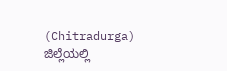(Chitradurga) ಜಿಲ್ಲೆಯಲ್ಲಿ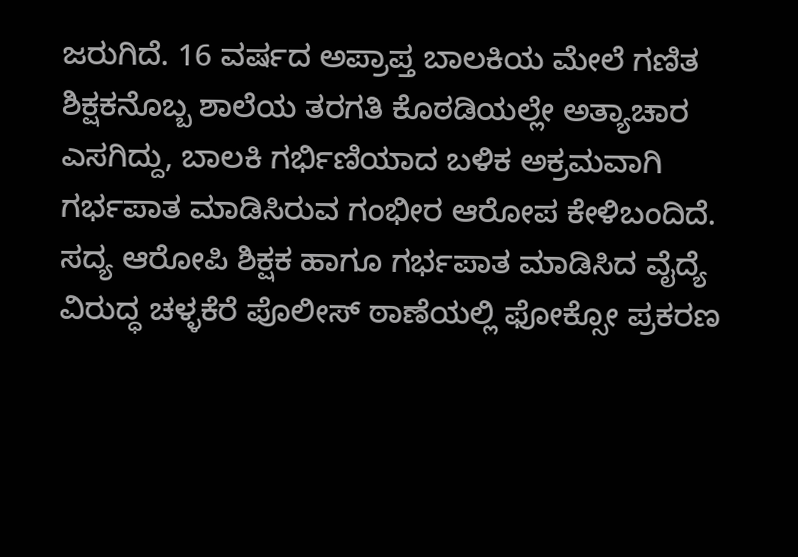ಜರುಗಿದೆ. 16 ವರ್ಷದ ಅಪ್ರಾಪ್ತ ಬಾಲಕಿಯ ಮೇಲೆ ಗಣಿತ ಶಿಕ್ಷಕನೊಬ್ಬ ಶಾಲೆಯ ತರಗತಿ ಕೊಠಡಿಯಲ್ಲೇ ಅತ್ಯಾಚಾರ ಎಸಗಿದ್ದು, ಬಾಲಕಿ ಗರ್ಭಿಣಿಯಾದ ಬಳಿಕ ಅಕ್ರಮವಾಗಿ ಗರ್ಭಪಾತ ಮಾಡಿಸಿರುವ ಗಂಭೀರ ಆರೋಪ ಕೇಳಿಬಂದಿದೆ. ಸದ್ಯ ಆರೋಪಿ ಶಿಕ್ಷಕ ಹಾಗೂ ಗರ್ಭಪಾತ ಮಾಡಿಸಿದ ವೈದ್ಯೆ ವಿರುದ್ಧ ಚಳ್ಳಕೆರೆ ಪೊಲೀಸ್ ಠಾಣೆಯಲ್ಲಿ ಫೋಕ್ಸೋ ಪ್ರಕರಣ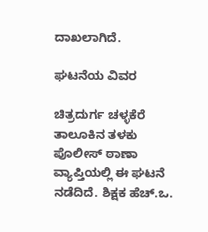ದಾಖಲಾಗಿದೆ.

ಘಟನೆಯ ವಿವರ

ಚಿತ್ರದುರ್ಗ ಚಳ್ಳಕೆರೆ ತಾಲೂಕಿನ ತಳಕು ಪೊಲೀಸ್ ಠಾಣಾ ವ್ಯಾಪ್ತಿಯಲ್ಲಿ ಈ ಘಟನೆ ನಡೆದಿದೆ. ಶಿಕ್ಷಕ ಹೆಚ್.ಒ.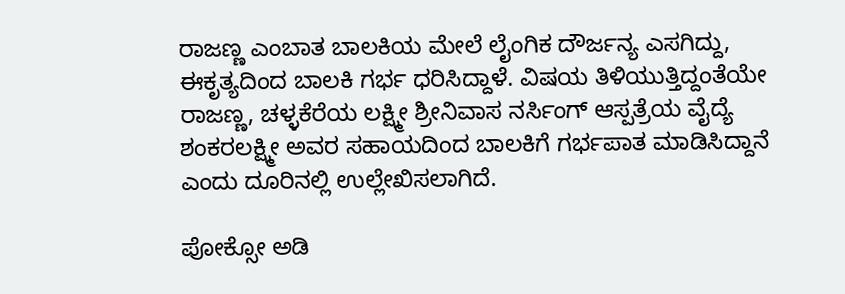ರಾಜಣ್ಣ ಎಂಬಾತ ಬಾಲಕಿಯ ಮೇಲೆ ಲೈಂಗಿಕ ದೌರ್ಜನ್ಯ ಎಸಗಿದ್ದು, ಈಕೃತ್ಯದಿಂದ ಬಾಲಕಿ ಗರ್ಭ ಧರಿಸಿದ್ದಾಳೆ. ವಿಷಯ ತಿಳಿಯುತ್ತಿದ್ದಂತೆಯೇ ರಾಜಣ್ಣ, ಚಳ್ಳಕೆರೆಯ ಲಕ್ಷ್ಮೀ ಶ್ರೀನಿವಾಸ ನರ್ಸಿಂಗ್ ಆಸ್ಪತ್ರೆಯ ವೈದ್ಯೆ ಶಂಕರಲಕ್ಷ್ಮೀ ಅವರ ಸಹಾಯದಿಂದ ಬಾಲಕಿಗೆ ಗರ್ಭಪಾತ ಮಾಡಿಸಿದ್ದಾನೆ ಎಂದು ದೂರಿನಲ್ಲಿ ಉಲ್ಲೇಖಿಸಲಾಗಿದೆ.

ಪೋಕ್ಸೋ ಅಡಿ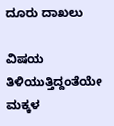ದೂರು ದಾಖಲು

ವಿಷಯ ತಿಳಿಯುತ್ತಿದ್ದಂತೆಯೇ ಮಕ್ಕಳ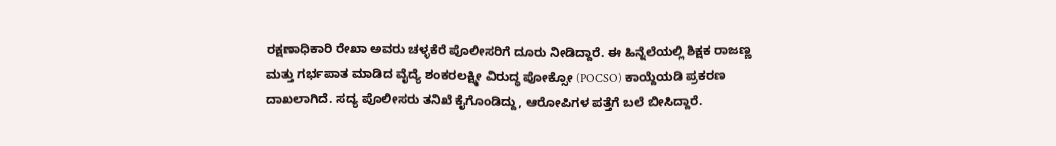ರಕ್ಷಣಾಧಿಕಾರಿ ರೇಖಾ ಅವರು ಚಳ್ಳಕೆರೆ ಪೊಲೀಸರಿಗೆ ದೂರು ನೀಡಿದ್ದಾರೆ. ಈ ಹಿನ್ನೆಲೆಯಲ್ಲಿ ಶಿಕ್ಷಕ ರಾಜಣ್ಣ ಮತ್ತು ಗರ್ಭಪಾತ ಮಾಡಿದ ವೈದ್ಯೆ ಶಂಕರಲಕ್ಷ್ಮೀ ವಿರುದ್ಧ ಪೋಕ್ಸೋ (POCSO) ಕಾಯ್ದೆಯಡಿ ಪ್ರಕರಣ ದಾಖಲಾಗಿದೆ. ಸದ್ಯ ಪೊಲೀಸರು ತನಿಖೆ ಕೈಗೊಂಡಿದ್ದು, ಆರೋಪಿಗಳ ಪತ್ತೆಗೆ ಬಲೆ ಬೀಸಿದ್ದಾರೆ.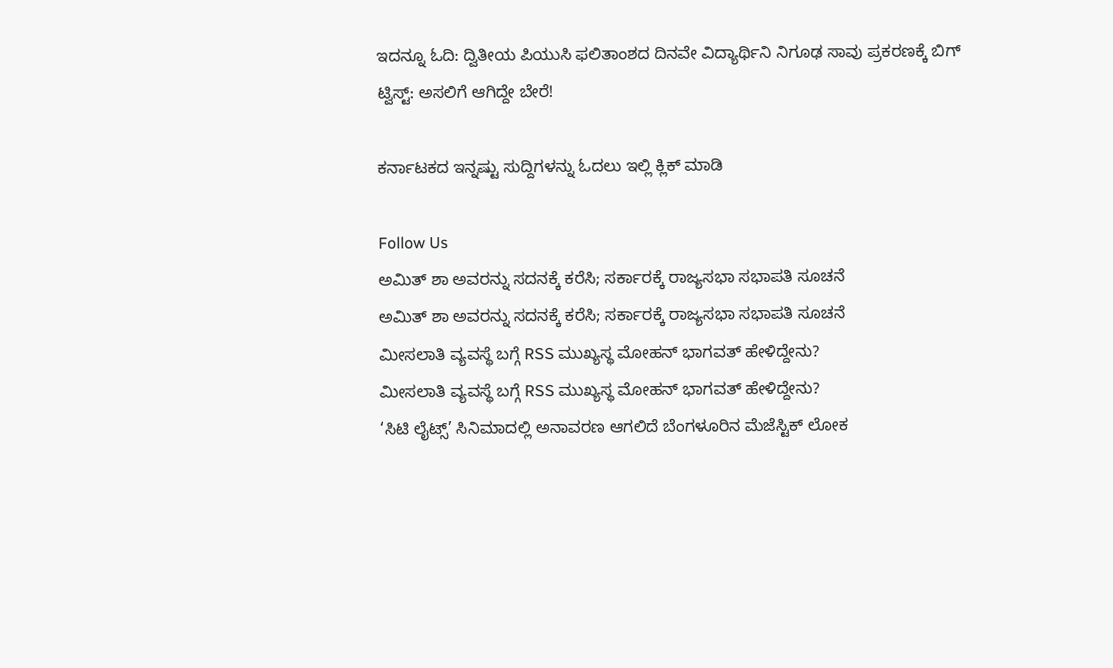ಇದನ್ನೂ ಓದಿ: ದ್ವಿತೀಯ ಪಿಯುಸಿ ಫಲಿತಾಂಶದ ದಿನವೇ ವಿದ್ಯಾರ್ಥಿನಿ ನಿಗೂಢ ಸಾವು ಪ್ರಕರಣಕ್ಕೆ ಬಿಗ್ ಟ್ವಿಸ್ಟ್: ಅಸಲಿಗೆ ಆಗಿದ್ದೇ ಬೇರೆ!

ಕರ್ನಾಟಕದ ಇನ್ನಷ್ಟು ಸುದ್ದಿಗಳನ್ನು ಓದಲು ಇಲ್ಲಿ ಕ್ಲಿಕ್ ಮಾಡಿ

Follow Us
ಅಮಿತ್ ಶಾ ಅವರನ್ನು ಸದನಕ್ಕೆ ಕರೆಸಿ; ಸರ್ಕಾರಕ್ಕೆ ರಾಜ್ಯಸಭಾ ಸಭಾಪತಿ ಸೂಚನೆ
ಅಮಿತ್ ಶಾ ಅವರನ್ನು ಸದನಕ್ಕೆ ಕರೆಸಿ; ಸರ್ಕಾರಕ್ಕೆ ರಾಜ್ಯಸಭಾ ಸಭಾಪತಿ ಸೂಚನೆ
ಮೀಸಲಾತಿ ವ್ಯವಸ್ಥೆ ಬಗ್ಗೆ RSS ಮುಖ್ಯಸ್ಥ ಮೋಹನ್ ಭಾಗವತ್ ಹೇಳಿದ್ದೇನು?
ಮೀಸಲಾತಿ ವ್ಯವಸ್ಥೆ ಬಗ್ಗೆ RSS ಮುಖ್ಯಸ್ಥ ಮೋಹನ್ ಭಾಗವತ್ ಹೇಳಿದ್ದೇನು?
‘ಸಿಟಿ ಲೈಟ್ಸ್’ ಸಿನಿಮಾದಲ್ಲಿ ಅನಾವರಣ ಆಗಲಿದೆ ಬೆಂಗಳೂರಿನ ಮೆಜೆಸ್ಟಿಕ್ ಲೋಕ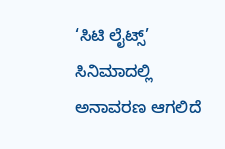‘ಸಿಟಿ ಲೈಟ್ಸ್’ ಸಿನಿಮಾದಲ್ಲಿ ಅನಾವರಣ ಆಗಲಿದೆ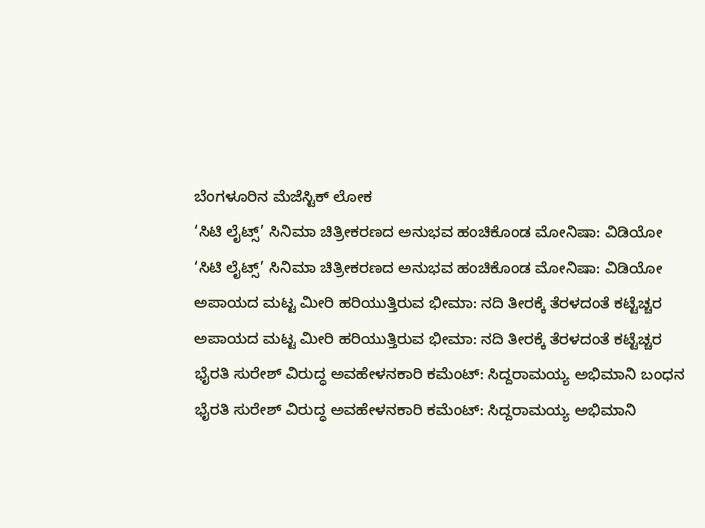ಬೆಂಗಳೂರಿನ ಮೆಜೆಸ್ಟಿಕ್ ಲೋಕ
‘ಸಿಟಿ ಲೈಟ್ಸ್’ ಸಿನಿಮಾ ಚಿತ್ರೀಕರಣದ ಅನುಭವ ಹಂಚಿಕೊಂಡ ಮೋನಿಷಾ: ವಿಡಿಯೋ
‘ಸಿಟಿ ಲೈಟ್ಸ್’ ಸಿನಿಮಾ ಚಿತ್ರೀಕರಣದ ಅನುಭವ ಹಂಚಿಕೊಂಡ ಮೋನಿಷಾ: ವಿಡಿಯೋ
ಅಪಾಯದ ಮಟ್ಟ ಮೀರಿ ಹರಿಯುತ್ತಿರುವ ಭೀಮಾ: ನದಿ ತೀರಕ್ಕೆ ತೆರಳದಂತೆ ಕಟ್ಟೆಚ್ಚರ
ಅಪಾಯದ ಮಟ್ಟ ಮೀರಿ ಹರಿಯುತ್ತಿರುವ ಭೀಮಾ: ನದಿ ತೀರಕ್ಕೆ ತೆರಳದಂತೆ ಕಟ್ಟೆಚ್ಚರ
ಭೈರತಿ ಸುರೇಶ್ ವಿರುದ್ಧ ಅವಹೇಳನಕಾರಿ ಕಮೆಂಟ್: ಸಿದ್ದರಾಮಯ್ಯ ಅಭಿಮಾನಿ ಬಂಧನ
ಭೈರತಿ ಸುರೇಶ್ ವಿರುದ್ಧ ಅವಹೇಳನಕಾರಿ ಕಮೆಂಟ್: ಸಿದ್ದರಾಮಯ್ಯ ಅಭಿಮಾನಿ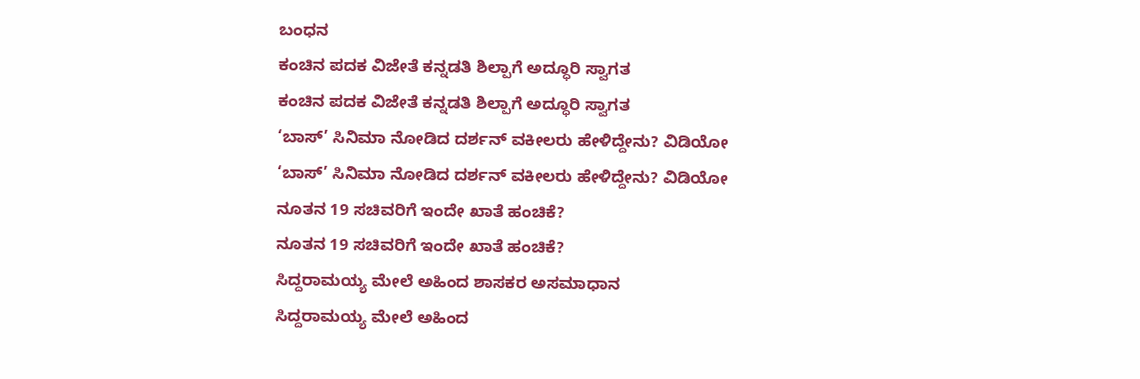ಬಂಧನ
ಕಂಚಿನ ಪದಕ ವಿಜೇತೆ ಕನ್ನಡತಿ ಶಿಲ್ಪಾಗೆ ಅದ್ಧೂರಿ ಸ್ವಾಗತ
ಕಂಚಿನ ಪದಕ ವಿಜೇತೆ ಕನ್ನಡತಿ ಶಿಲ್ಪಾಗೆ ಅದ್ಧೂರಿ ಸ್ವಾಗತ
‘ಬಾಸ್’ ಸಿನಿಮಾ ನೋಡಿದ ದರ್ಶನ್ ವಕೀಲರು ಹೇಳಿದ್ದೇನು? ವಿಡಿಯೋ
‘ಬಾಸ್’ ಸಿನಿಮಾ ನೋಡಿದ ದರ್ಶನ್ ವಕೀಲರು ಹೇಳಿದ್ದೇನು? ವಿಡಿಯೋ
ನೂತನ 19 ಸಚಿವರಿಗೆ ಇಂದೇ ಖಾತೆ ಹಂಚಿಕೆ?
ನೂತನ 19 ಸಚಿವರಿಗೆ ಇಂದೇ ಖಾತೆ ಹಂಚಿಕೆ?
ಸಿದ್ದರಾಮಯ್ಯ ಮೇಲೆ ಅಹಿಂದ ಶಾಸಕರ ಅಸಮಾಧಾನ
ಸಿದ್ದರಾಮಯ್ಯ ಮೇಲೆ ಅಹಿಂದ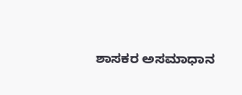ಶಾಸಕರ ಅಸಮಾಧಾನ